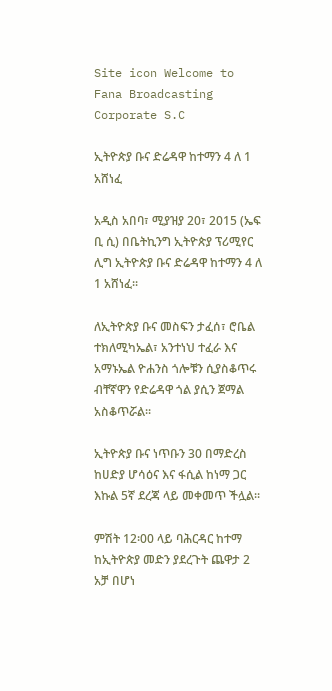Site icon Welcome to Fana Broadcasting Corporate S.C

ኢትዮጵያ ቡና ድሬዳዋ ከተማን 4 ለ 1 አሸነፈ

አዲስ አበባ፣ ሚያዝያ 20፣ 2015 (ኤፍ ቢ ሲ) በቤትኪንግ ኢትዮጵያ ፕሪሚየር ሊግ ኢትዮጵያ ቡና ድሬዳዋ ከተማን 4 ለ 1 አሸነፈ፡፡

ለኢትዮጵያ ቡና መስፍን ታፈሰ፣ ሮቤል ተክለሚካኤል፣ አንተነህ ተፈራ እና አማኑኤል ዮሐንስ ጎሎቹን ሲያስቆጥሩ ብቸኛዋን የድሬዳዋ ጎል ያሲን ጀማል አስቆጥሯል፡፡

ኢትዮጵያ ቡና ነጥቡን 30 በማድረስ ከሀድያ ሆሳዕና እና ፋሲል ከነማ ጋር እኩል 5ኛ ደረጃ ላይ መቀመጥ ችሏል፡፡

ምሽት 12፡00 ላይ ባሕርዳር ከተማ ከኢትዮጵያ መድን ያደረጉት ጨዋታ 2 አቻ በሆነ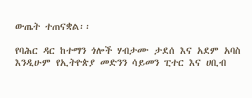ውጤት ተጠናቋል፡፡

የባሕር ዳር ከተማን ጎሎች ሃብታሙ ታደሰ እና አደም አባስ እንዲሁም የኢትዮጵያ መድንን ሳይመን ፒተር እና ሀቢብ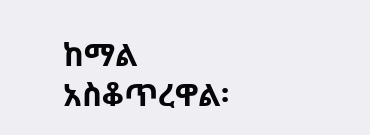ከማል አስቆጥረዋል፡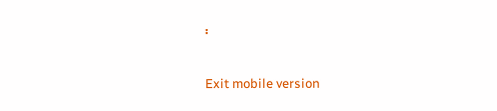፡

Exit mobile version